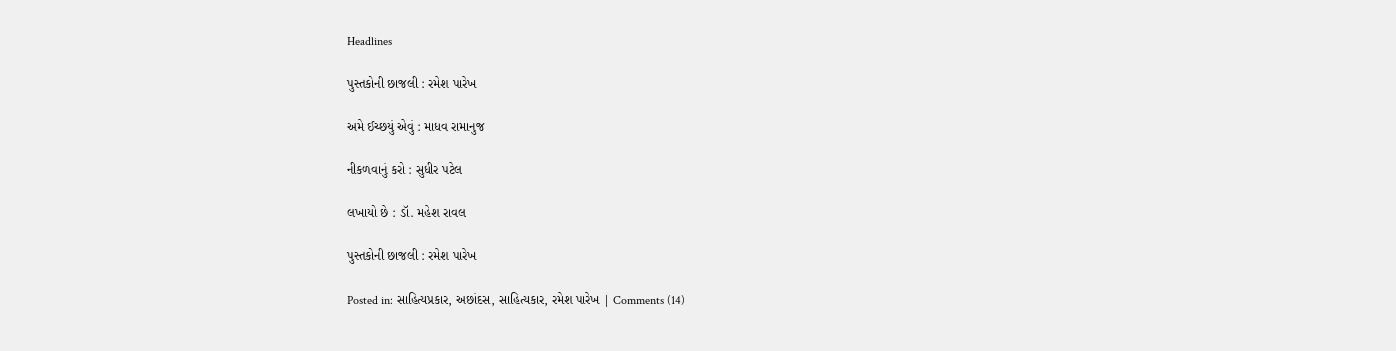Headlines

પુસ્તકોની છાજલી : રમેશ પારેખ

અમે ઈચ્છયું એવું : માધવ રામાનુજ

નીકળવાનું કરો : સુધીર પટેલ

લખાયો છે : ડૉ. મહેશ રાવલ

પુસ્તકોની છાજલી : રમેશ પારેખ

Posted in: સાહિત્યપ્રકાર, અછાંદસ, સાહિત્યકાર, રમેશ પારેખ | Comments (14)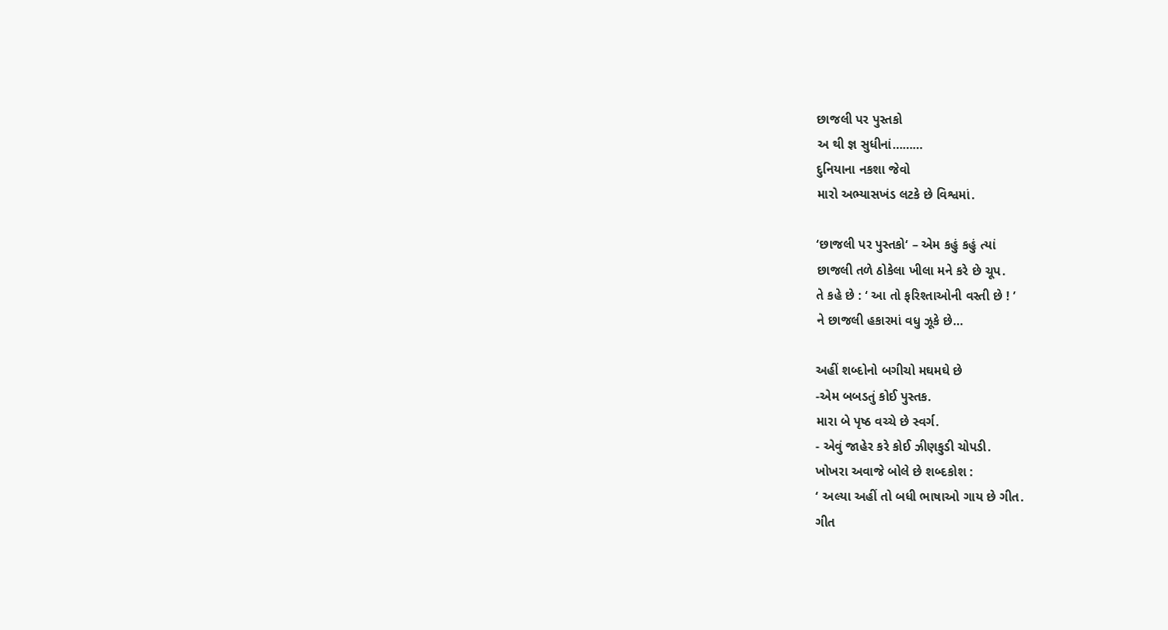છાજલી પર પુસ્તકો
અ થી જ્ઞ સુધીનાં………
દુનિયાના નકશા જેવો
મારો અભ્યાસખંડ લટકે છે વિશ્વમાં.

‘છાજલી પર પુસ્તકો‘ – એમ કહું કહું ત્યાં
છાજલી તળે ઠોકેલા ખીલા મને કરે છે ચૂપ.
તે કહે છે : ‘ આ તો ફરિશ્તાઓની વસ્તી છે ! ’
ને છાજલી હકારમાં વધુ ઝૂકે છે…

અહીં શબ્દોનો બગીચો મઘમઘે છે
-એમ બબડતું કોઈ પુસ્તક.
મારા બે પૃષ્ઠ વચ્ચે છે સ્વર્ગ.
- એવું જાહેર કરે કોઈ ઝીણકુડી ચોપડી.
ખોખરા અવાજે બોલે છે શબ્દકોશ :
‘ અલ્યા અહીં તો બધી ભાષાઓ ગાય છે ગીત.
ગીત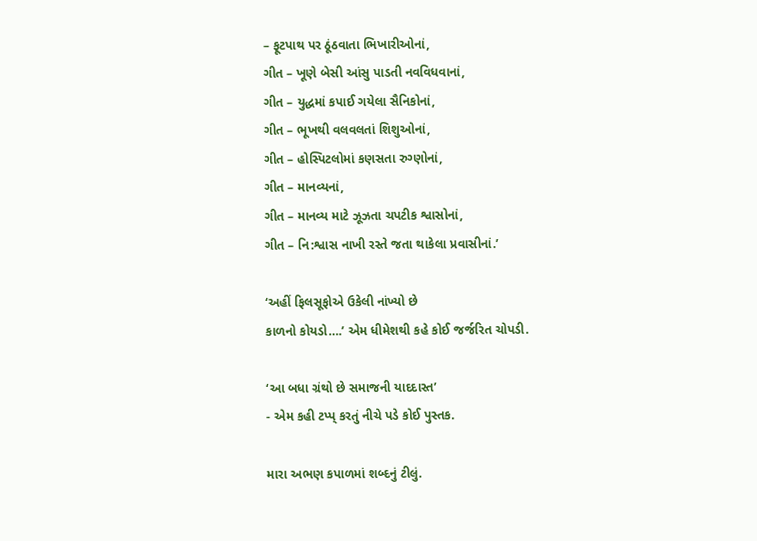– ફૂટપાથ પર ઠૂંઠવાતા ભિખારીઓનાં,
ગીત – ખૂણે બેસી આંસુ પાડતી નવવિધવાનાં,
ગીત – યુદ્ધમાં કપાઈ ગયેલા સૈનિકોનાં,
ગીત – ભૂખથી વલવલતાં શિશુઓનાં,
ગીત – હોસ્પિટલોમાં કણસતા રુગ્ણોનાં,
ગીત – માનવ્યનાં,
ગીત – માનવ્ય માટે ઝૂઝતા ચપટીક શ્વાસોનાં,
ગીત – નિ:શ્વાસ નાખી રસ્તે જતા થાકેલા પ્રવાસીનાં.’

‘અહીં ફિલસૂફોએ ઉકેલી નાંખ્યો છે
કાળનો કોયડો….’ એમ ધીમેશથી કહે કોઈ જર્જરિત ચોપડી.

‘આ બધા ગ્રંથો છે સમાજની યાદદાસ્ત’
- એમ કહી ટપ્પ્ કરતું નીચે પડે કોઈ પુસ્તક.

મારા અભણ કપાળમાં શબ્દનું ટીલું.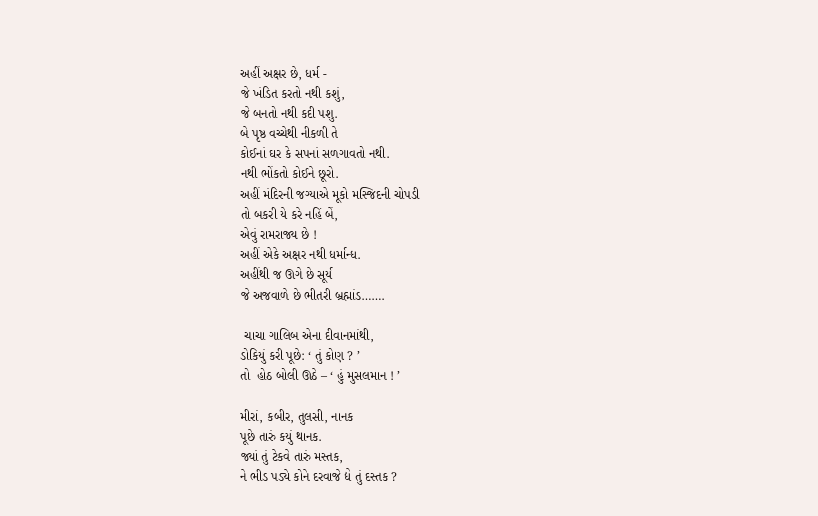અહીં અક્ષર છે, ધર્મ -
જે ખંડિત કરતો નથી કશું,
જે બનતો નથી કદી પશુ.
બે પૃષ્ઠ વચ્ચેથી નીકળી તે
કોઈનાં ઘર કે સપનાં સળગાવતો નથી.
નથી ભોંકતો કોઈને છૂરો.
અહીં મંદિરની જગ્યાએ મૂકો મસ્જિદની ચોપડી
તો બકરી યે કરે નહિં બેં,
એવું રામરાજ્ય છે !
અહીં એકે અક્ષર નથી ધર્માન્ધ.
અહીંથી જ ઊગે છે સૂર્ય
જે અજવાળે છે ભીતરી બ્રહ્માંડ…….

 ચાચા ગાલિબ એના દીવાનમાંથી,
ડોકિયું કરી પૂછે: ‘ તું કોણ ? ’
તો  હોઠ બોલી ઊઠે – ‘ હું મુસલમાન ! ’

મીરાં, કબીર, તુલસી, નાનક
પૂછે તારું કયું થાનક.
જ્યાં તું ટેકવે તારું મસ્તક,
ને ભીડ પડ્યે કોને દરવાજે દ્યે તું દસ્તક ?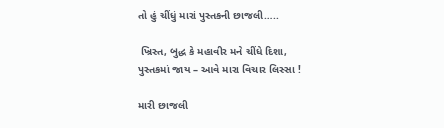તો હું ચીંધું મારાં પુસ્તકની છાજલી…..

 ખ્રિસ્ત, બુદ્ધ કે મહાવીર મને ચીંધે દિશા,
પુસ્તકમાં જાય – આવે મારા વિચાર લિસ્સા !

મારી છાજલી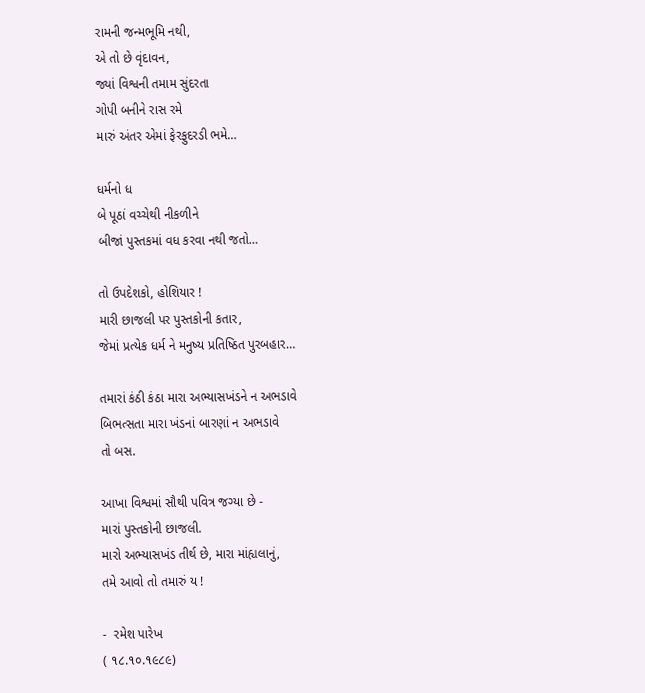રામની જન્મભૂમિ નથી,
એ તો છે વૃંદાવન,
જ્યાં વિશ્વની તમામ સુંદરતા
ગોપી બનીને રાસ રમે
મારું અંતર એમાં ફેરફુદરડી ભમે…

ધર્મનો ધ
બે પૂઠાં વચ્ચેથી નીકળીને
બીજાં પુસ્તકમાં વધ કરવા નથી જતો…

તો ઉપદેશકો, હોશિયાર !
મારી છાજલી પર પુસ્તકોની કતાર,
જેમાં પ્રત્યેક ધર્મ ને મનુષ્ય પ્રતિષ્ઠિત પુરબહાર…

તમારાં કંઠી કંઠા મારા અભ્યાસખંડને ન અભડાવે
બિભત્સતા મારા ખંડનાં બારણાં ન અભડાવે
તો બસ.

આખા વિશ્વમાં સૌથી પવિત્ર જગ્યા છે -
મારાં પુસ્તકોની છાજલી.
મારો અભ્યાસખંડ તીર્થ છે, મારા માંહ્યલાનું,
તમે આવો તો તમારું ય !

-  રમેશ પારેખ
( ૧૮.૧૦.૧૯૮૯)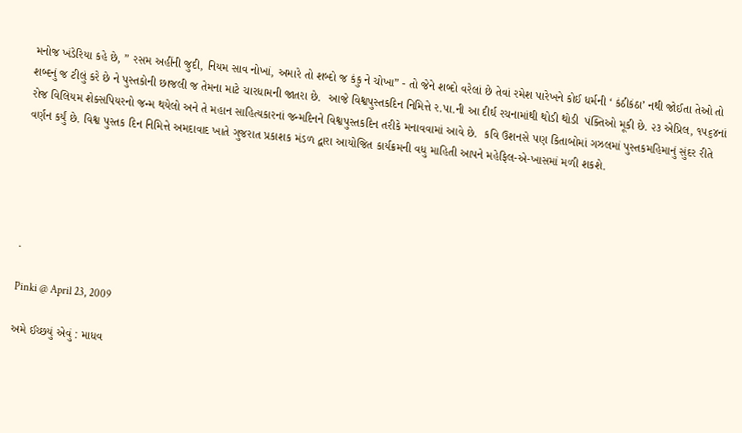મનોજ ખંડેરિયા કહે છે, ” રસમ અહીંની જુદી, નિયમ સાવ નોખાં, અમારે તો શબ્દો જ કંકુ ને ચોખા” - તો જેને શબ્દો વરેલાં છે તેવાં રમેશ પારેખને કોઈ ધર્મની ‘ કંઠીકંઠા’ નથી જોઈતા તેઓ તો શબ્દનું જ ટીલું કરે છે ને પુસ્તકોની છાજલી જ તેમના માટે ચારધામની જાતરા છે.  આજે વિશ્વપુસ્તકદિન નિમિત્તે ર.પા.ની આ દીર્ઘ રચનામાંથી થોડી થોડી  પંક્તિઓ મૂકી છે. ૨૩ એપ્રિલ, ૧૫૬૪નાં રોજ વિલિયમ શેક્સપિયરનો જન્મ થયેલો અને તે મહાન સાહિત્યકારનાં જન્મદિનને વિશ્વપુસ્તકદિન તરીકે મનાવવામાં આવે છે.  કવિ ઉશનસે પણ કિતાબોમાં ગઝલમાં પુસ્તકમહિમાનું સુંદર રીતે વર્ણન કર્યું છે. વિશ્વ પુસ્તક દિન નિમિત્તે અમદાવાદ ખાતે ગુજરાત પ્રકાશક મંડળ દ્વારા આયોજિત કાર્યક્રમની વધુ માહિતી આપને મહેફિલ-એ-ખાસમાં મળી શકશે.





.

Pinki @ April 23, 2009

અમે ઈચ્છયું એવું : માધવ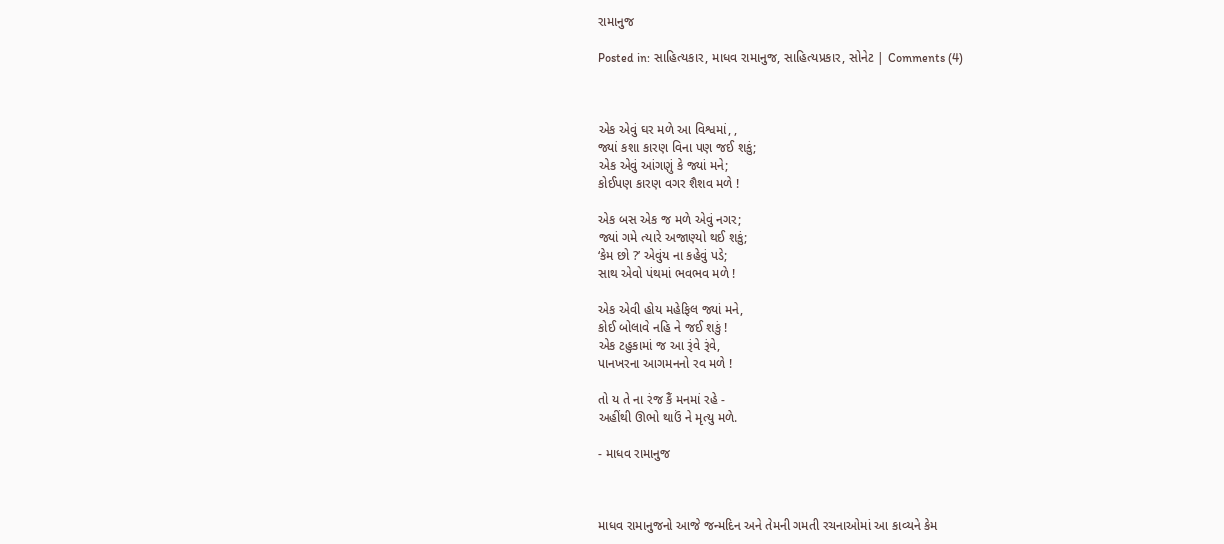રામાનુજ

Posted in: સાહિત્યકાર, માધવ રામાનુજ, સાહિત્યપ્રકાર, સોનેટ | Comments (4)



એક એવું ઘર મળે આ વિશ્વમાં, ,
જ્યાં કશા કારણ વિના પણ જઈ શકું;
એક એવું આંગણું કે જ્યાં મને;
કોઈપણ કારણ વગર શૈશવ મળે !

એક બસ એક જ મળે એવું નગર;
જ્યાં ગમે ત્યારે અજાણ્યો થઈ શકું;
‘કેમ છો ?’ એવુંય ના કહેવું પડે;
સાથ એવો પંથમાં ભવભવ મળે !

એક એવી હોય મહેફિલ જ્યાં મને,
કોઈ બોલાવે નહિ ને જઈ શકું !
એક ટહુકામાં જ આ રૂંવે રૂંવે,
પાનખરના આગમનનો રવ મળે !

તો ય તે ના રંજ કૈં મનમાં રહે -
અહીંથી ઊભો થાઉં ને મૃત્યુ મળે.

- માધવ રામાનુજ



માધવ રામાનુજનો આજે જન્મદિન અને તેમની ગમતી રચનાઓમાં આ કાવ્યને કેમ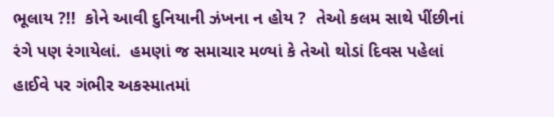ભૂલાય ?!!  કોને આવી દુનિયાની ઝંખના ન હોય ?  તેઓ કલમ સાથે પીંછીનાં રંગે પણ રંગાયેલાં.  હમણાં જ સમાચાર મળ્યાં કે તેઓ થોડાં દિવસ પહેલાં હાઈવે પર ગંભીર અકસ્માતમાં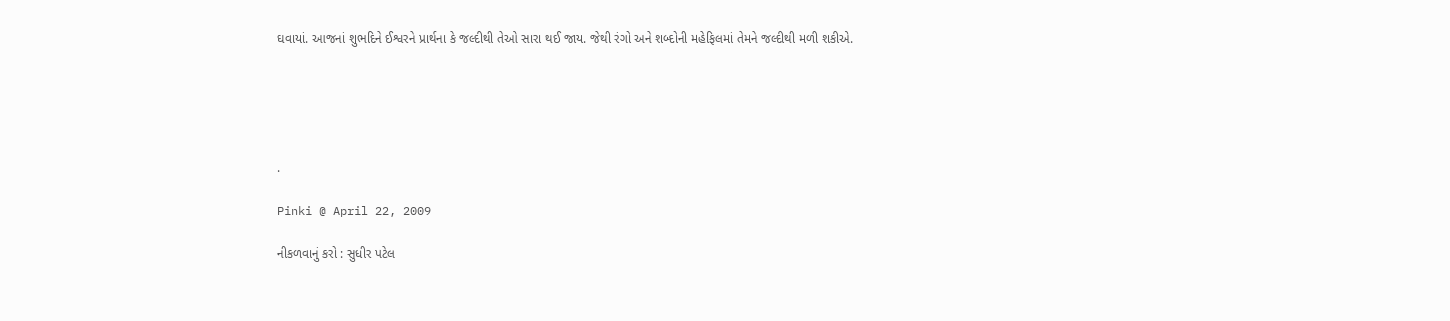ઘવાયાં. આજનાં શુભદિને ઈશ્વરને પ્રાર્થના કે જલ્દીથી તેઓ સારા થઈ જાય. જેથી રંગો અને શબ્દોની મહેફિલમાં તેમને જલ્દીથી મળી શકીએ.





.

Pinki @ April 22, 2009

નીકળવાનું કરો : સુધીર પટેલ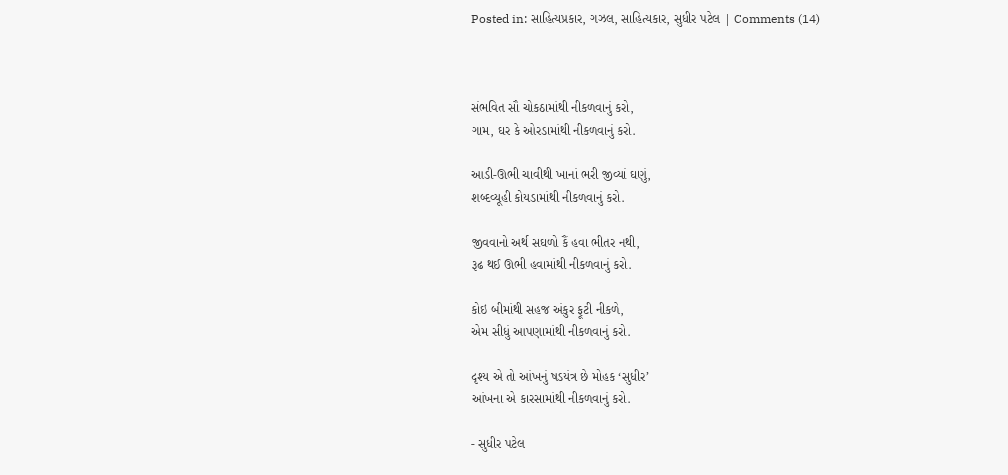Posted in: સાહિત્યપ્રકાર, ગઝલ, સાહિત્યકાર, સુધીર પટેલ | Comments (14)



સંભવિત સૌ ચોકઠામાંથી નીકળવાનું કરો,
ગામ, ઘર કે ઓરડામાંથી નીકળવાનું કરો.

આડી-ઊભી ચાવીથી ખાનાં ભરી જીવ્યાં ઘણું,
શબ્દવ્યૂહી કોયડામાંથી નીકળવાનું કરો.

જીવવાનો અર્થ સઘળો કૈં હવા ભીતર નથી,
રૂઢ થઈ ઊભી હવામાંથી નીકળવાનું કરો.

કોઇ બીમાંથી સહજ અંકુર ફૂટી નીકળે,
એમ સીધું આપણામાંથી નીકળવાનું કરો.

દૃશ્ય એ તો આંખનું ષડયંત્ર છે મોહક ‘સુધીર’
આંખના એ કારસામાંથી નીકળવાનું કરો.

- સુધીર પટેલ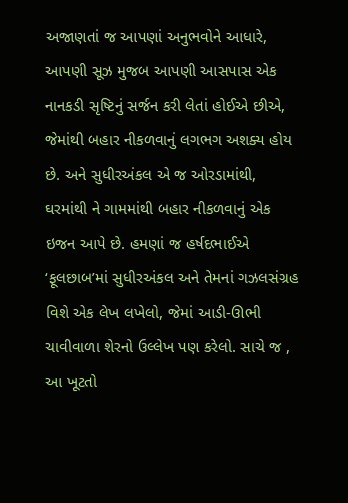અજાણતાં જ આપણાં અનુભવોને આધારે, આપણી સૂઝ મુજબ આપણી આસપાસ એક નાનકડી સૃષ્ટિનું સર્જન કરી લેતાં હોઈએ છીએ, જેમાંથી બહાર નીકળવાનું લગભગ અશક્ય હોય છે. અને સુધીરઅંકલ એ જ ઓરડામાંથી, ઘરમાંથી ને ગામમાંથી બહાર નીકળવાનું એક ઇજન આપે છે. હમણાં જ હર્ષદભાઈએ ‘ફૂલછાબ’માં સુધીરઅંકલ અને તેમનાં ગઝલસંગ્રહ વિશે એક લેખ લખેલો, જેમાં આડી-ઊભી ચાવીવાળા શેરનો ઉલ્લેખ પણ કરેલો. સાચે જ , આ ખૂટતો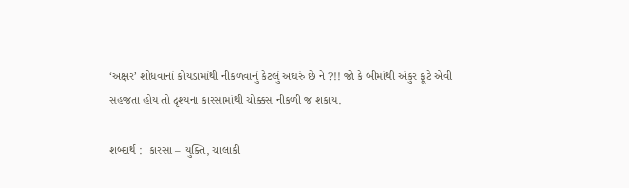‘અક્ષર’ શોધવાનાં કોયડામાંથી નીકળવાનું કેટલું અઘરું છે ને ?!! જો કે બીમાંથી અંકુર ફૂટે એવી સહજતા હોય તો દૃશ્યના કારસામાંથી ચોક્કસ નીકળી જ શકાય.

શબ્દાર્થ :  કારસા – યુક્તિ, ચાલાકી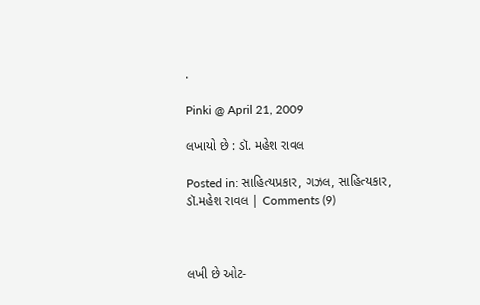.

Pinki @ April 21, 2009

લખાયો છે : ડૉ. મહેશ રાવલ

Posted in: સાહિત્યપ્રકાર, ગઝલ, સાહિત્યકાર, ડૉ.મહેશ રાવલ | Comments (9)



લખી છે ઓટ-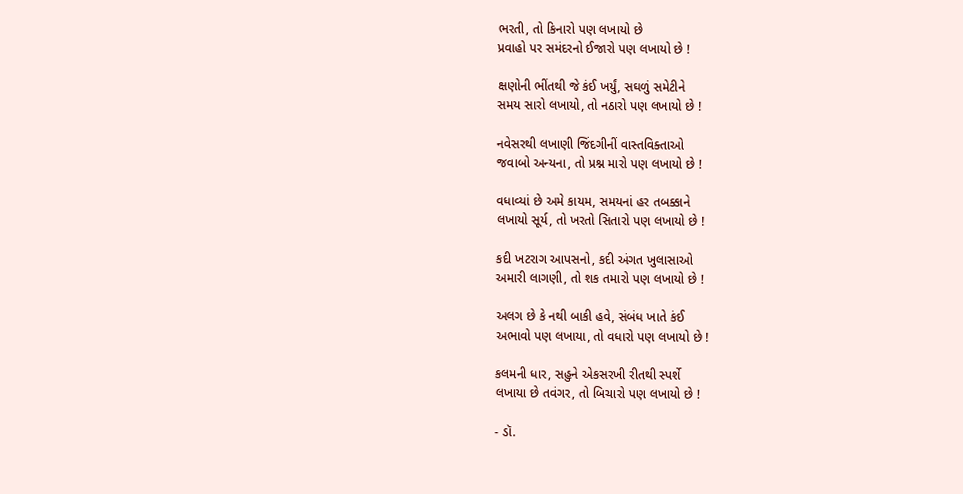ભરતી, તો કિનારો પણ લખાયો છે
પ્રવાહો પર સમંદરનો ઈજારો પણ લખાયો છે !

ક્ષણોની ભીંતથી જે કંઈ ખર્યું, સઘળું સમેટીને
સમય સારો લખાયો, તો નઠારો પણ લખાયો છે !

નવેસરથી લખાણી જિંદગીનીં વાસ્તવિક્તાઓ
જવાબો અન્યના, તો પ્રશ્ન મારો પણ લખાયો છે !

વધાવ્યાં છે અમે કાયમ, સમયનાં હર તબક્કાને
લખાયો સૂર્ય, તો ખરતો સિતારો પણ લખાયો છે !

કદી ખટરાગ આપસનો, કદી અંગત ખુલાસાઓ
અમારી લાગણી, તો શક તમારો પણ લખાયો છે !

અલગ છે કે નથી બાકી હવે, સંબંધ ખાતે કંઈ
અભાવો પણ લખાયા, તો વધારો પણ લખાયો છે !

કલમની ધાર, સહુને એકસરખી રીતથી સ્પર્શે
લખાયા છે તવંગર, તો બિચારો પણ લખાયો છે !

- ડૉ.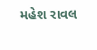મહેશ રાવલ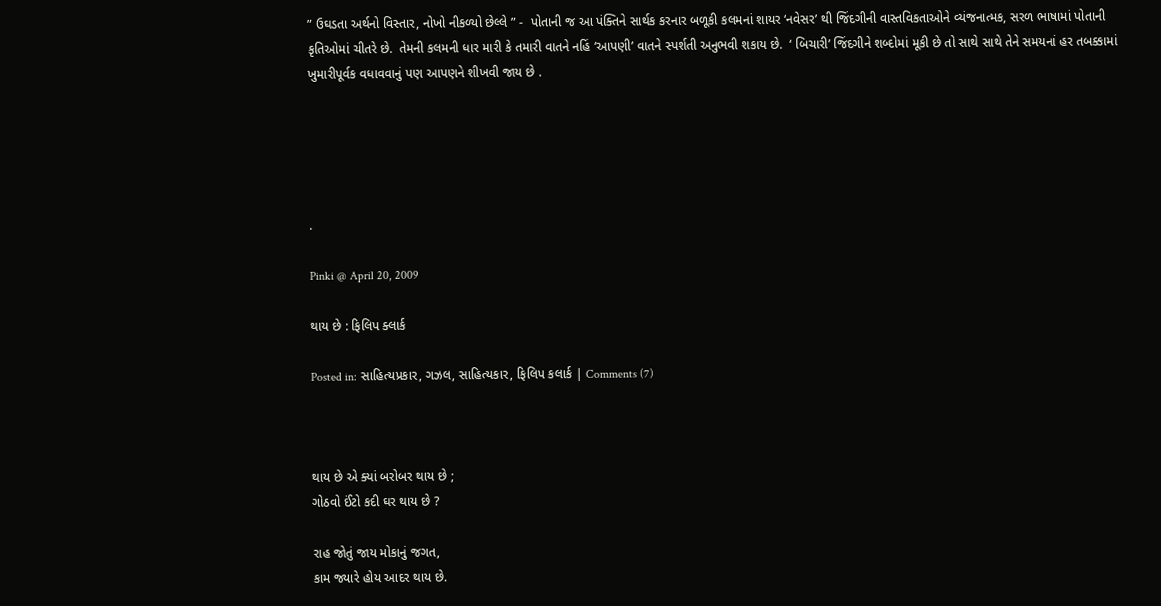” ઉઘડતા અર્થનો વિસ્તાર, નોખો નીકળ્યો છેલ્લે ” -  પોતાની જ આ પંક્તિને સાર્થક કરનાર બળૂકી કલમનાં શાયર ‘નવેસર’ થી જિંદગીની વાસ્તવિકતાઓને વ્યંજનાત્મક, સરળ ભાષામાં પોતાની કૃતિઓમાં ચીતરે છે.  તેમની કલમની ધાર મારી કે તમારી વાતને નહિં ‘આપણી’ વાતને સ્પર્શતી અનુભવી શકાય છે.  ‘ બિચારી’ જિંદગીને શબ્દોમાં મૂકી છે તો સાથે સાથે તેને સમયનાં હર તબક્કામાં ખુમારીપૂર્વક વધાવવાનું પણ આપણને શીખવી જાય છે .





.

Pinki @ April 20, 2009

થાય છે : ફિલિપ ક્લાર્ક

Posted in: સાહિત્યપ્રકાર, ગઝલ, સાહિત્યકાર, ફિલિપ કલાર્ક | Comments (7)



થાય છે એ ક્યાં બરોબર થાય છે ;
ગોઠવો ઈંટો કદી ઘર થાય છે ?

રાહ જોતું જાય મોકાનું જગત,
કામ જ્યારે હોય આદર થાય છે.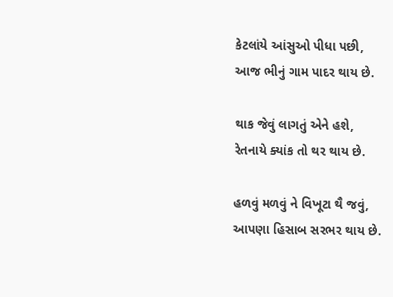કેટલાંયે આંસુઓ પીધા પછી,
આજ ભીનું ગામ પાદર થાય છે.

થાક જેવું લાગતું એને હશે,
રેતનાયે ક્યાંક તો થર થાય છે.

હળવું મળવું ને વિખૂટા થૈ જવું,
આપણા હિસાબ સરભર થાય છે.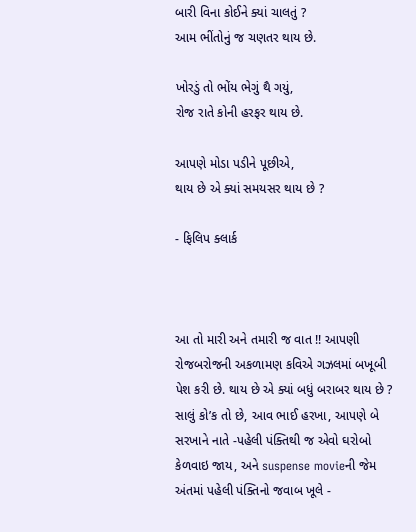બારી વિના કોઈને ક્યાં ચાલતું ?
આમ ભીંતોનું જ ચણતર થાય છે.

ખોરડું તો ભોંય ભેગું થૈ ગયું,
રોજ રાતે કોની હરફર થાય છે.

આપણે મોડા પડીને પૂછીએ,
થાય છે એ ક્યાં સમયસર થાય છે ?

- ફિલિપ ક્લાર્ક



આ તો મારી અને તમારી જ વાત !! આપણી રોજબરોજની અકળામણ કવિએ ગઝલમાં બખૂબી પેશ કરી છે. થાય છે એ ક્યાં બધું બરાબર થાય છે ? સાલું કો’ક તો છે, આવ ભાઈ હરખા, આપણે બે સરખાને નાતે -પહેલી પંક્તિથી જ એવો ઘરોબો કેળવાઇ જાય, અને suspense movieની જેમ અંતમાં પહેલી પંક્તિનો જવાબ ખૂલે -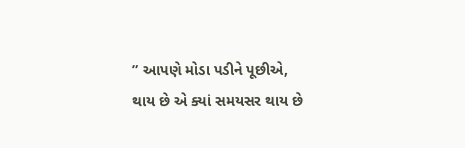” આપણે મોડા પડીને પૂછીએ,
થાય છે એ ક્યાં સમયસર થાય છે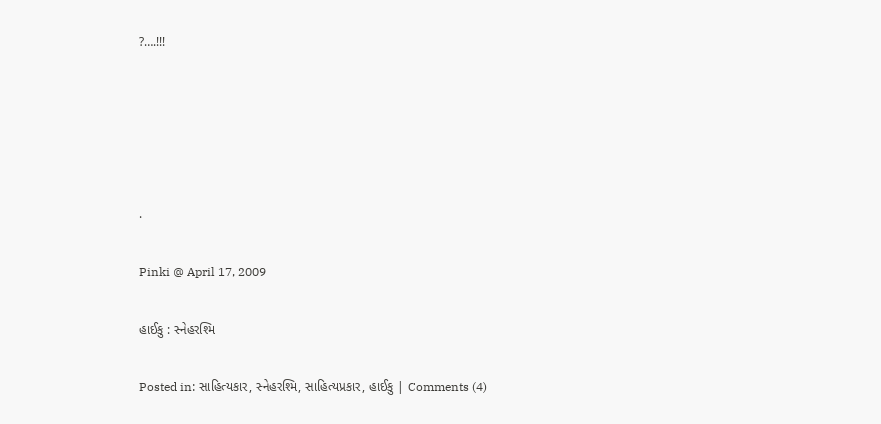?….!!!





.

Pinki @ April 17, 2009

હાઈકુ : સ્નેહરશ્મિ

Posted in: સાહિત્યકાર, સ્નેહરશ્મિ, સાહિત્યપ્રકાર, હાઈકુ | Comments (4)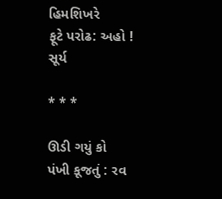હિમશિખરે
ફૂટે પરોઢ: અહો !
સૂર્ય

* * *

ઊડી ગયું કો
પંખી કૂજતું : રવ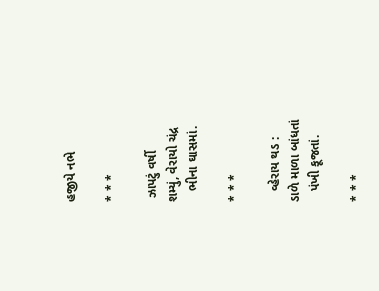હજીયે નભે

* * *

 ઝાપટું વર્ષી
શમ્યું, વેરાયો ચંદ્ર
   ભીના ઘાસમાં.

* * *

   વ્હેરાય થડ :
ડાળે માળા બાંધતાં
   પંખી કૂજતાં.

* * *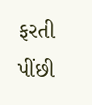ફરતી પીંછી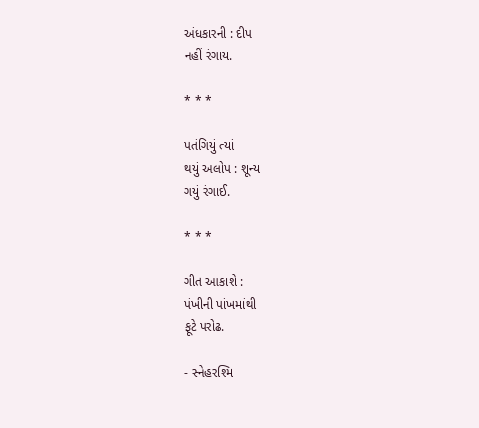અંધકારની : દીપ
નહીં રંગાય.

* * *

પતંગિયું ત્યાં
થયું અલોપ : શૂન્ય
ગયું રંગાઈ.

* * *

ગીત આકાશે :
પંખીની પાંખમાંથી
ફૂટે પરોઢ.

- સ્નેહરશ્મિ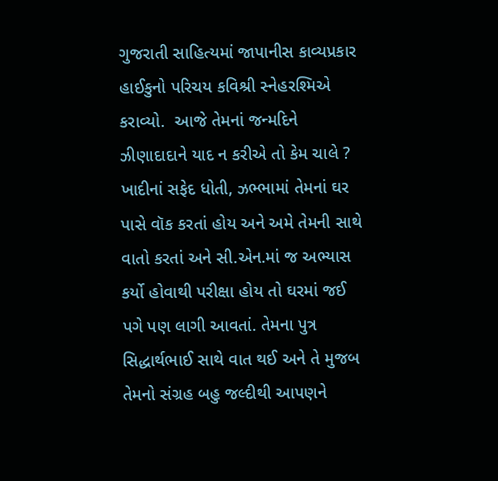ગુજરાતી સાહિત્યમાં જાપાનીસ કાવ્યપ્રકાર હાઈકુનો પરિચય કવિશ્રી સ્નેહરશ્મિએ કરાવ્યો.  આજે તેમનાં જન્મદિને ઝીણાદાદાને યાદ ન કરીએ તો કેમ ચાલે ?  ખાદીનાં સફેદ ધોતી, ઝભ્ભામાં તેમનાં ઘર પાસે વૉક કરતાં હોય અને અમે તેમની સાથે વાતો કરતાં અને સી.એન.માં જ અભ્યાસ કર્યો હોવાથી પરીક્ષા હોય તો ઘરમાં જઈ પગે પણ લાગી આવતાં. તેમના પુત્ર સિદ્ધાર્થભાઈ સાથે વાત થઈ અને તે મુજબ તેમનો સંગ્રહ બહુ જલ્દીથી આપણને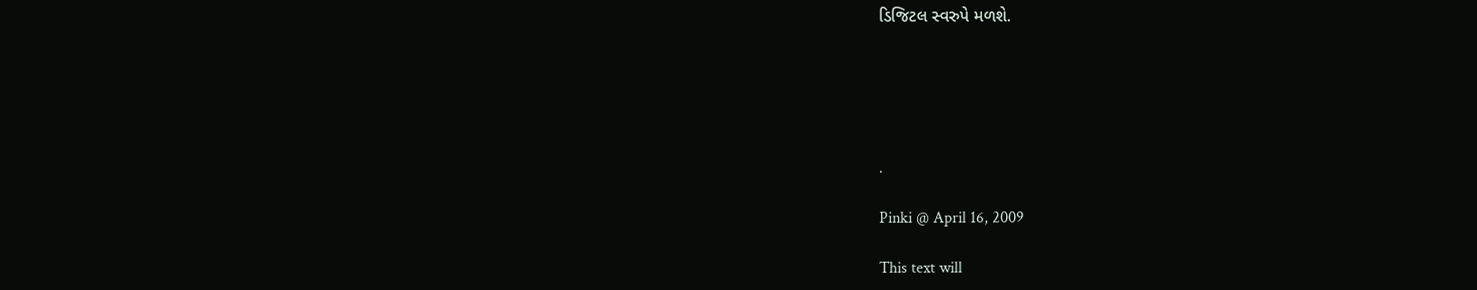ડિજિટલ સ્વરુપે મળશે.





.

Pinki @ April 16, 2009

This text will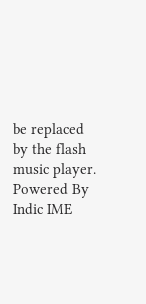be replaced by the flash music player.
Powered By Indic IME